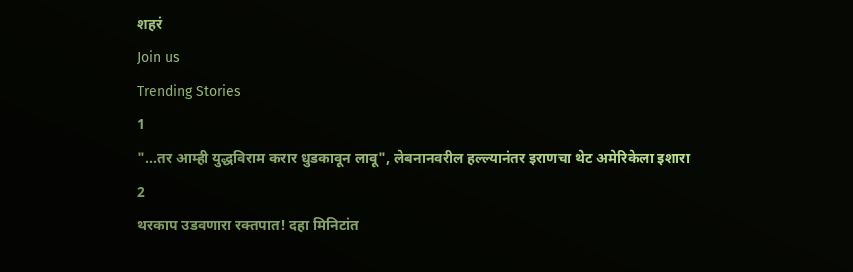शहरं
Join us
Trending Stories
1
"...तर आम्ही युद्धविराम करार धुडकावून लावू", लेबनानवरील हल्ल्यानंतर इराणचा थेट अमेरिकेला इशारा
2
थरकाप उडवणारा रक्तपात! दहा मिनिटांत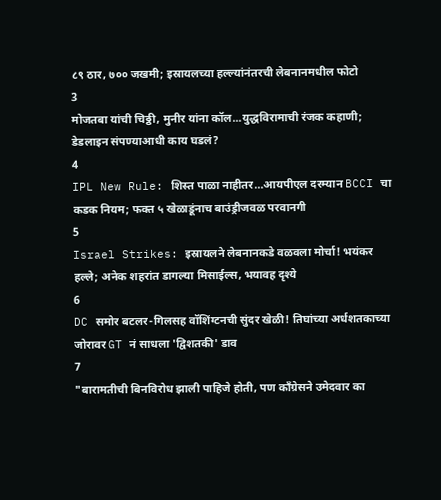८९ ठार, ७०० जखमी; इस्रायलच्या हल्ल्यांनंतरची लेबनानमधील फोटो
3
मोजतबा यांची चिठ्ठी, मुनीर यांना कॉल...युद्धविरामाची रंजक कहाणी; डेडलाइन संपण्याआधी काय घडलं?
4
IPL New Rule: शिस्त पाळा नाहीतर…आयपीएल दरम्यान BCCI चा कडक नियम; फक्त ५ खेळाडूंनाच बाउंड्रीजवळ परवानगी
5
Israel Strikes: इस्रायलने लेबनानकडे वळवला मोर्चा! भयंकर हल्ले; अनेक शहरांत डागल्या मिसाईल्स, भयावह दृश्ये
6
DC समोर बटलर-गिलसह वॉशिंग्टनची सुंदर खेळी! तिघांच्या अर्धशतकाच्या जोरावर GT नं साधला 'द्विशतकी' डाव
7
"बारामतीची बिनविरोध झाली पाहिजे होती, पण काँग्रेसने उमेदवार का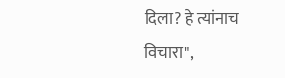दिला? हे त्यांनाच विचारा",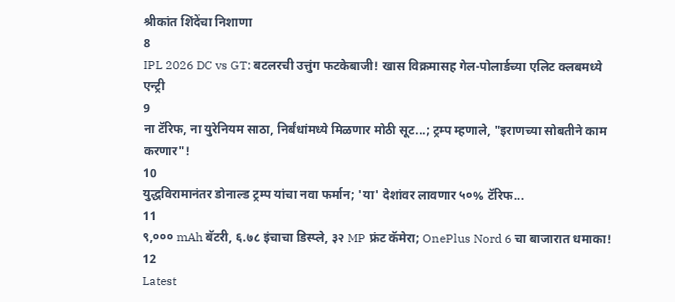श्रीकांत शिंदेंचा निशाणा
8
IPL 2026 DC vs GT: बटलरची उत्तुंग फटकेबाजी! खास विक्रमासह गेल-पोलार्डच्या एलिट क्लबमध्ये एन्ट्री
9
ना टॅरिफ, ना युरेनियम साठा, निर्बंधांमध्ये मिळणार मोठी सूट...; ट्रम्प म्हणाले, "इराणच्या सोबतीने काम करणार"!
10
युद्धविरामानंतर डोनाल्ड ट्रम्प यांचा नवा फर्मान; 'या' देशांवर लावणार ५०% टॅरिफ...
11
९,००० mAh बॅटरी, ६.७८ इंचाचा डिस्प्ले, ३२ MP फ्रंट कॅमेरा; OnePlus Nord 6 चा बाजारात धमाका!
12
Latest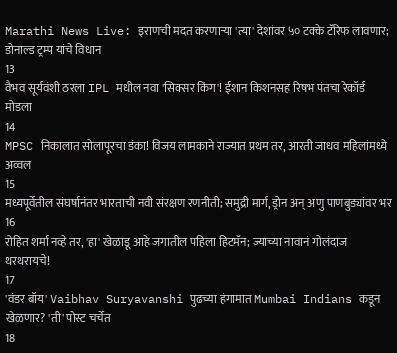Marathi News Live: इराणची मदत करणाऱ्या 'त्या' देशांवर ५० टक्के टॅरिफ लावणार; डोनाल्ड ट्रम्प यांचे विधान
13
वैभव सूर्यवंशी ठरला IPL मधील नवा 'सिक्सर किंग'! ईशान किशनसह रिषभ पंतचा रेकॉर्ड मोडला
14
MPSC निकालात सोलापूरचा डंका! विजय लामकाने राज्यात प्रथम तर, आरती जाधव महिलांमध्ये अव्वल
15
मध्यपूर्वेतील संघर्षानंतर भारताची नवी संरक्षण रणनीती; समुद्री मार्ग, ड्रोन अन् अणु पाणबुड्यांवर भर
16
रोहित शर्मा नव्हे तर, 'हा' खेळाडू आहे जगातील पहिला हिटमॅन; ज्याच्या नावानं गोलंदाज थरथरायचे!
17
'वंडर बॉय' Vaibhav Suryavanshi पुढच्या हंगामात Mumbai Indians कडून खेळणार? 'ती' पोस्ट चर्चेत
18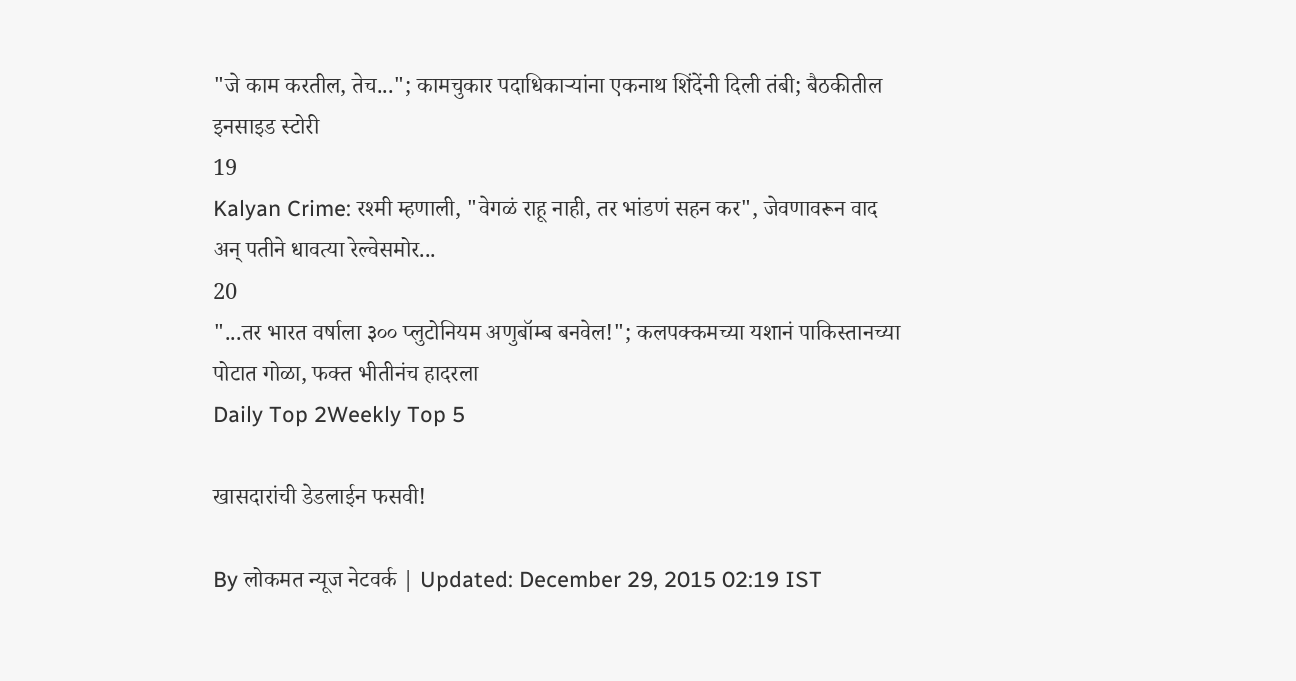"जे काम करतील, तेच..."; कामचुकार पदाधिकाऱ्यांना एकनाथ शिंदेंनी दिली तंबी; बैठकीतील इनसाइड स्टोरी
19
Kalyan Crime: रश्मी म्हणाली, "वेगळं राहू नाही, तर भांडणं सहन कर", जेवणावरून वाद अन् पतीने धावत्या रेल्वेसमोर...
20
"...तर भारत वर्षाला ३०० प्लुटोनियम अणुबॉम्ब बनवेल!"; कलपक्कमच्या यशानं पाकिस्तानच्या पोटात गोळा, फक्त भीतीनंच हादरला
Daily Top 2Weekly Top 5

खासदारांची डेडलाईन फसवी!

By लोकमत न्यूज नेटवर्क | Updated: December 29, 2015 02:19 IST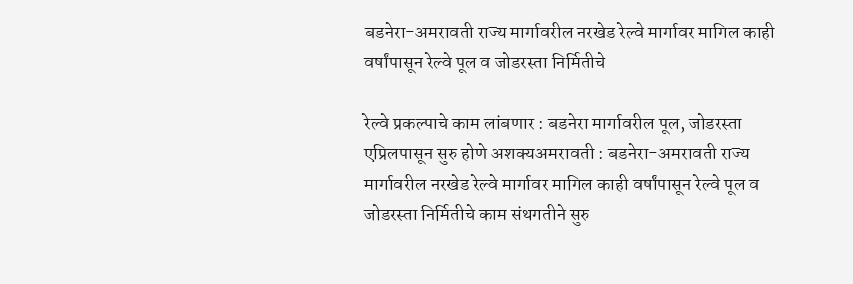बडनेरा-अमरावती राज्य मार्गावरील नरखेड रेल्वे मार्गावर मागिल काही वर्षांपासून रेल्वे पूल व जोडरस्ता निर्मितीचे

रेल्वे प्रकल्पाचे काम लांबणार : बडनेरा मार्गावरील पूल, जोडरस्ता एप्रिलपासून सुरु होणे अशक्यअमरावती : बडनेरा-अमरावती राज्य मार्गावरील नरखेड रेल्वे मार्गावर मागिल काही वर्षांपासून रेल्वे पूल व जोडरस्ता निर्मितीचे काम संथगतीने सुरु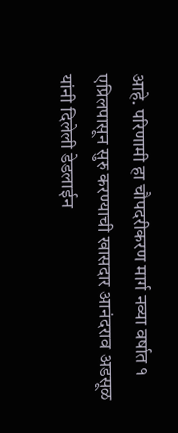आहे. परिणामी हा चौपदरीकरण मार्ग नव्या वर्षात १ एप्रिलपासून सुरु करण्याची खासदार आनंदराव अडसूळ यांनी दिलेली डेडलाईन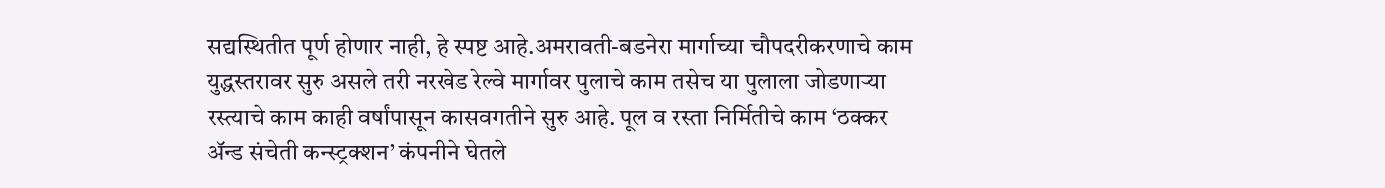सद्यस्थितीत पूर्ण होणार नाही, हे स्पष्ट आहे.अमरावती-बडनेरा मार्गाच्या चौपदरीकरणाचे काम युद्धस्तरावर सुरु असले तरी नरखेड रेल्वे मार्गावर पुलाचे काम तसेच या पुलाला जोडणाऱ्या रस्त्याचे काम काही वर्षांपासून कासवगतीने सुरु आहे. पूल व रस्ता निर्मितीचे काम ‘ठक्कर अ‍ॅन्ड संचेती कन्स्ट्रक्शन’ कंपनीने घेतले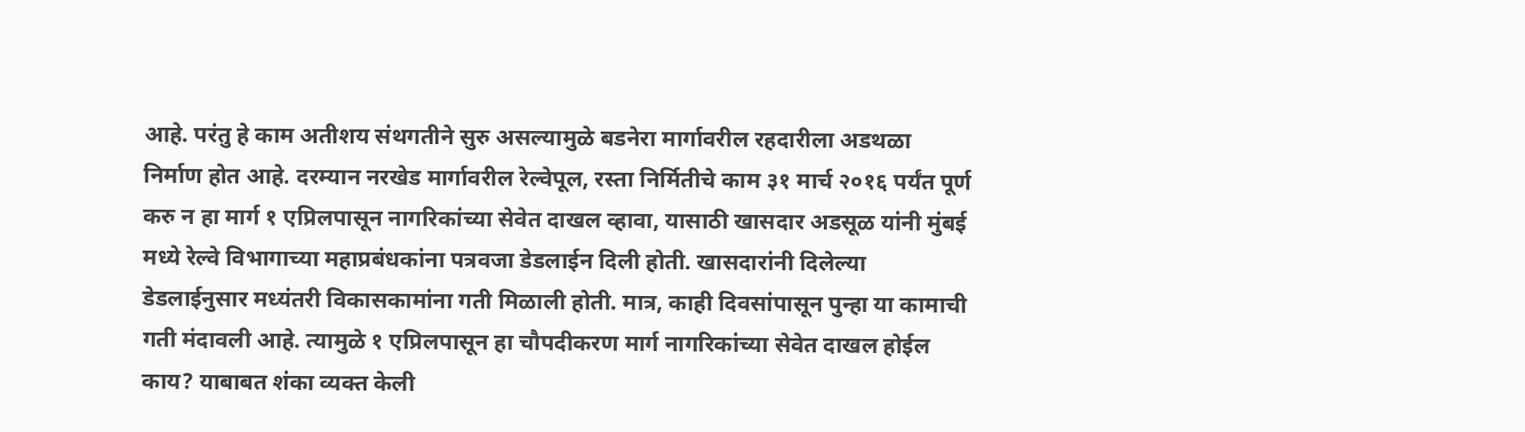आहे. परंतु हे काम अतीशय संथगतीने सुरु असल्यामुळे बडनेरा मार्गावरील रहदारीला अडथळा निर्माण होत आहे. दरम्यान नरखेड मार्गावरील रेल्वेपूल, रस्ता निर्मितीचे काम ३१ मार्च २०१६ पर्यंत पूर्ण करु न हा मार्ग १ एप्रिलपासून नागरिकांच्या सेवेत दाखल व्हावा, यासाठी खासदार अडसूळ यांनी मुंबई मध्ये रेल्वे विभागाच्या महाप्रबंधकांना पत्रवजा डेडलाईन दिली होती. खासदारांनी दिलेल्या डेडलाईनुसार मध्यंतरी विकासकामांना गती मिळाली होती. मात्र, काही दिवसांपासून पुन्हा या कामाची गती मंदावली आहे. त्यामुळे १ एप्रिलपासून हा चौपदीकरण मार्ग नागरिकांच्या सेवेत दाखल होईल काय? याबाबत शंका व्यक्त केली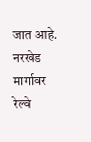जात आहे. नरखेड मार्गावर रेल्वे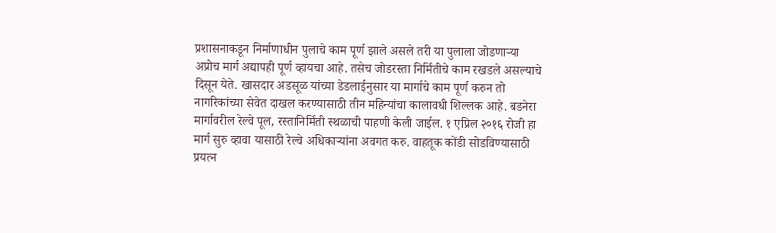प्रशासनाकडून निर्माणाधीन पुलाचे काम पूर्ण झाले असले तरी या पुलाला जोडणाऱ्या अप्रोच मार्ग अद्यापही पूर्ण व्हायचा आहे. तसेच जोडरस्ता निर्मितीचे काम रखडले असल्याचे दिसून येते. खासदार अडसूळ यांच्या डेडलाईनुसार या मार्गाचे काम पूर्ण करुन तो नागरिकांच्या सेवेत दाखल करण्यासाठी तीन महिन्यांचा कालावधी शिल्लक आहे. बडनेरा मार्गावरील रेल्वे पूल, रस्तानिर्मिती स्थळाची पाहणी केली जाईल. १ एप्रिल २०१६ रोजी हा मार्ग सुरु व्हावा यासाठी रेल्वे अधिकाऱ्यांना अवगत करु. वाहतूक कोंडी सोडविण्यासाठी प्रयत्न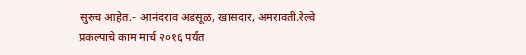सुरुच आहेत.- आनंदराव अडसूळ, खासदार, अमरावती.रेल्वे प्रकल्पाचे काम मार्च २०१६ पर्यंत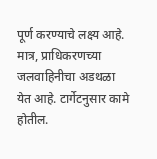पूर्ण करण्याचे लक्ष्य आहे. मात्र, प्राधिकरणच्या जलवाहिनीचा अडथळा येत आहे. टार्गेटनुसार कामे होतील.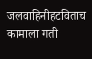जलवाहिनीहटविताच कामाला गती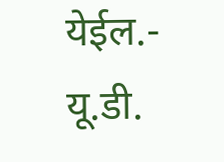येईल.- यू.डी.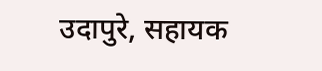उदापुरे, सहायक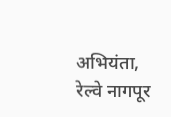अभियंता, रेल्वे नागपूर